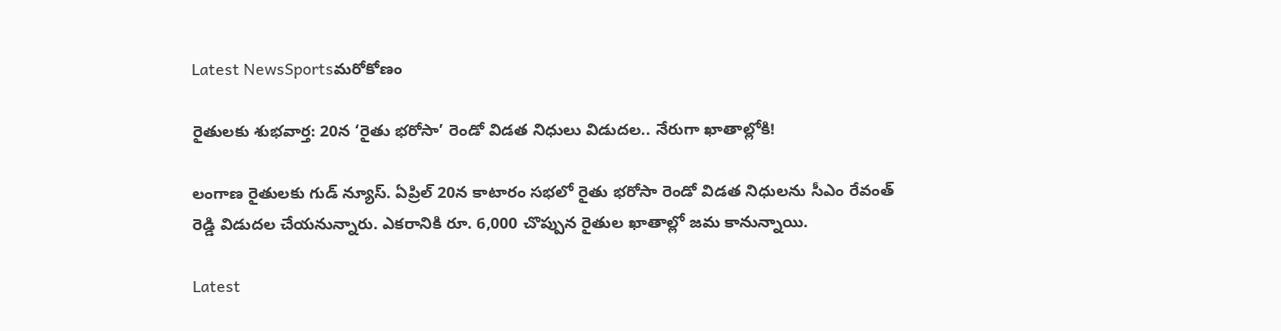Latest NewsSportsమరోకోణం

రైతులకు శుభవార్త: 20న ‘రైతు భరోసా’ రెండో విడత నిధులు విడుదల.. నేరుగా ఖాతాల్లోకి!

లంగాణ రైతులకు గుడ్ న్యూస్. ఏప్రిల్ 20న కాటారం సభలో రైతు భరోసా రెండో విడత నిధులను సీఎం రేవంత్ రెడ్డి విడుదల చేయనున్నారు. ఎకరానికి రూ. 6,000 చొప్పున రైతుల ఖాతాల్లో జమ కానున్నాయి.

Latest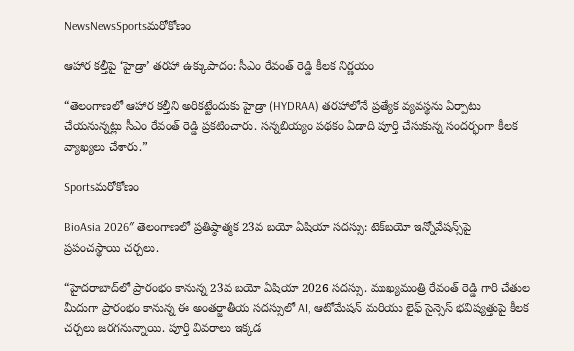NewsNewsSportsమరోకోణం

ఆహార కల్తీపై ‘హైడ్రా’ తరహా ఉక్కుపాదం: సీఎం రేవంత్ రెడ్డి కీలక నిర్ణయం

“తెలంగాణలో ఆహార కల్తీని అరికట్టేందుకు హైడ్రా (HYDRAA) తరహాలోనే ప్రత్యేక వ్యవస్థను ఏర్పాటు చేయనున్నట్లు సీఎం రేవంత్ రెడ్డి ప్రకటించారు. సన్నబియ్యం పథకం ఏడాది పూర్తి చేసుకున్న సందర్భంగా కీలక వ్యాఖ్యలు చేశారు.”

Sportsమరోకోణం

BioAsia 2026″ తెలంగాణలో ప్రతిష్ఠాత్మక 23వ బయో ఏషియా సదస్సు: టెక్‌బయో ఇన్నోవేషన్స్‌పై ప్రపంచస్థాయి చర్చలు.

“హైదరాబాద్‌లో ప్రారంభం కానున్న 23వ బయో ఏషియా 2026 సదస్సు. ముఖ్యమంత్రి రేవంత్ రెడ్డి గారి చేతుల మీదుగా ప్రారంభం కానున్న ఈ అంతర్జాతీయ సదస్సులో AI, ఆటోమేషన్ మరియు లైఫ్ సైన్సెస్ భవిష్యత్తుపై కీలక చర్చలు జరగనున్నాయి. పూర్తి వివరాలు ఇక్కడ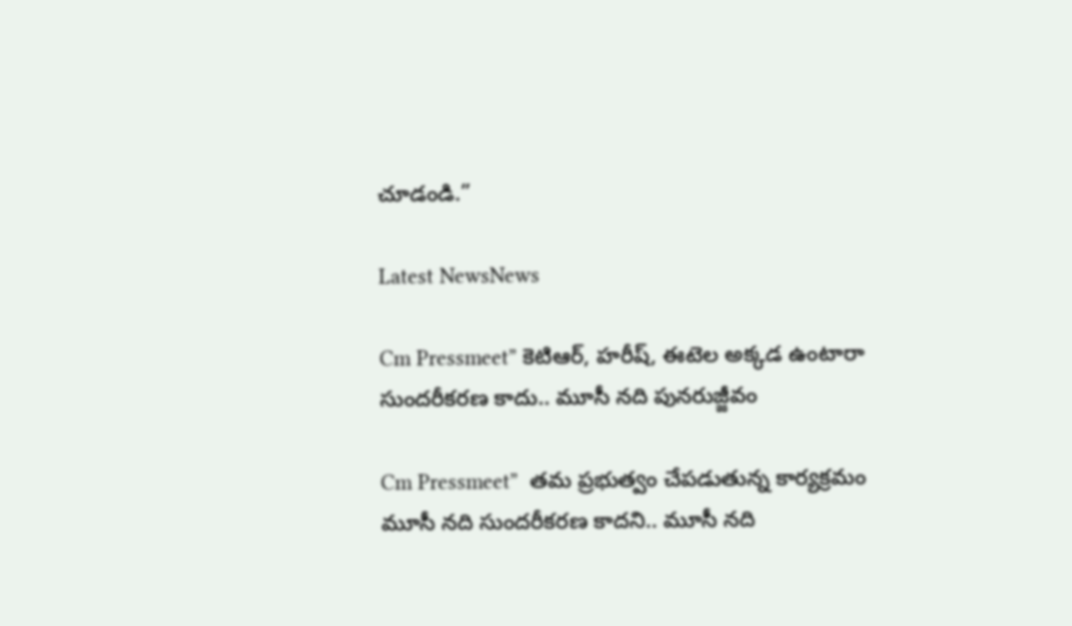చూడండి.”

Latest NewsNews

Cm Pressmeet” కెటిఆర్‌, హరీష్‌, ఈటెల అక్కడ ఉంటారా సుందరీకరణ కాదు.. మూసీ నది పునరుజ్జీవం

Cm Pressmeet”  త‌మ ప్ర‌భుత్వం చేపడుతున్న కార్య‌క్ర‌మం మూసీ న‌ది సుందరీకరణ కాద‌ని.. మూసీ నది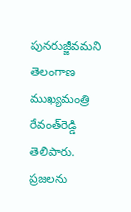పునరుజ్జీవమని తెలంగాణ ముఖ్యమంత్రి రేవంత్‌రెడ్డి తెలిపారు. ప్రజలను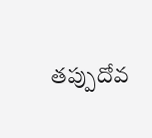తప్పుదోవ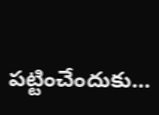పట్టించేందుకు…